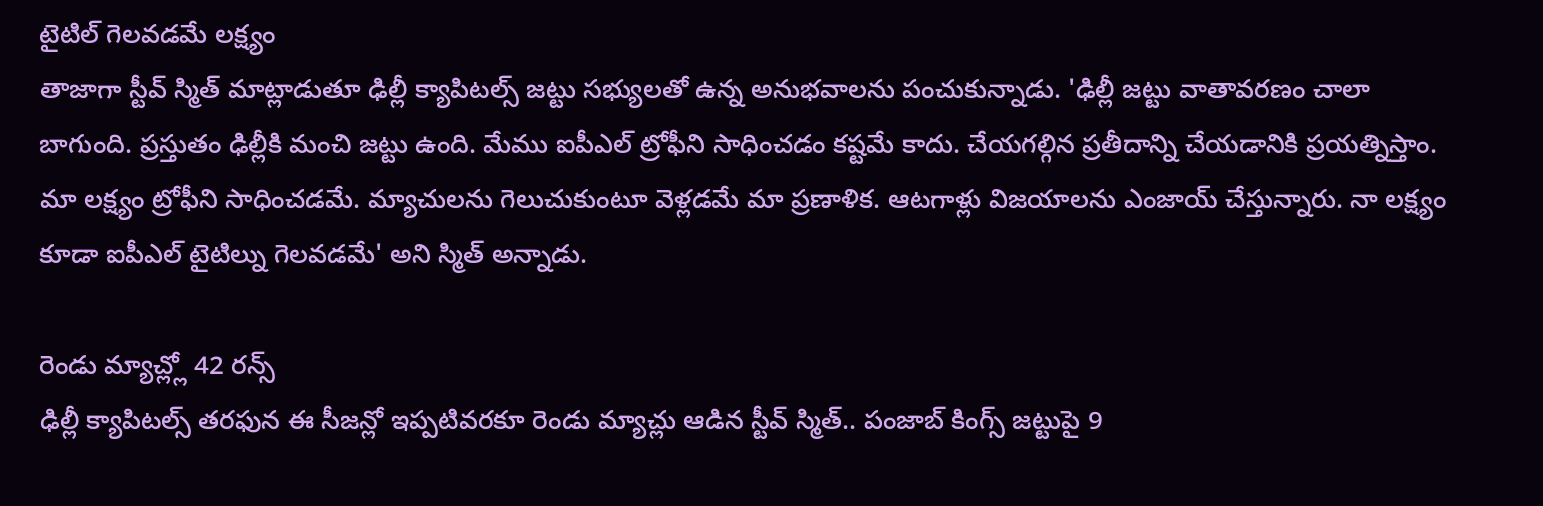టైటిల్ గెలవడమే లక్ష్యం
తాజాగా స్టీవ్ స్మిత్ మాట్లాడుతూ ఢిల్లీ క్యాపిటల్స్ జట్టు సభ్యులతో ఉన్న అనుభవాలను పంచుకున్నాడు. 'ఢిల్లీ జట్టు వాతావరణం చాలా బాగుంది. ప్రస్తుతం ఢిల్లీకి మంచి జట్టు ఉంది. మేము ఐపీఎల్ ట్రోఫీని సాధించడం కష్టమే కాదు. చేయగల్గిన ప్రతీదాన్ని చేయడానికి ప్రయత్నిస్తాం. మా లక్ష్యం ట్రోఫీని సాధించడమే. మ్యాచులను గెలుచుకుంటూ వెళ్లడమే మా ప్రణాళిక. ఆటగాళ్లు విజయాలను ఎంజాయ్ చేస్తున్నారు. నా లక్ష్యం కూడా ఐపీఎల్ టైటిల్ను గెలవడమే' అని స్మిత్ అన్నాడు.

రెండు మ్యాచ్ల్లో 42 రన్స్
ఢిల్లీ క్యాపిటల్స్ తరఫున ఈ సీజన్లో ఇప్పటివరకూ రెండు మ్యాచ్లు ఆడిన స్టీవ్ స్మిత్.. పంజాబ్ కింగ్స్ జట్టుపై 9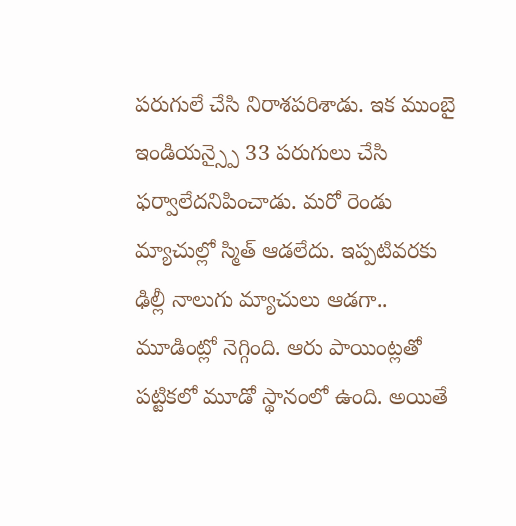పరుగులే చేసి నిరాశపరిశాడు. ఇక ముంబై ఇండియన్స్పై 33 పరుగులు చేసి ఫర్వాలేదనిపించాడు. మరో రెండు మ్యాచుల్లో స్మిత్ ఆడలేదు. ఇప్పటివరకు ఢిల్లీ నాలుగు మ్యాచులు ఆడగా.. మూడింట్లో నెగ్గింది. ఆరు పాయింట్లతో పట్టికలో మూడో స్థానంలో ఉంది. అయితే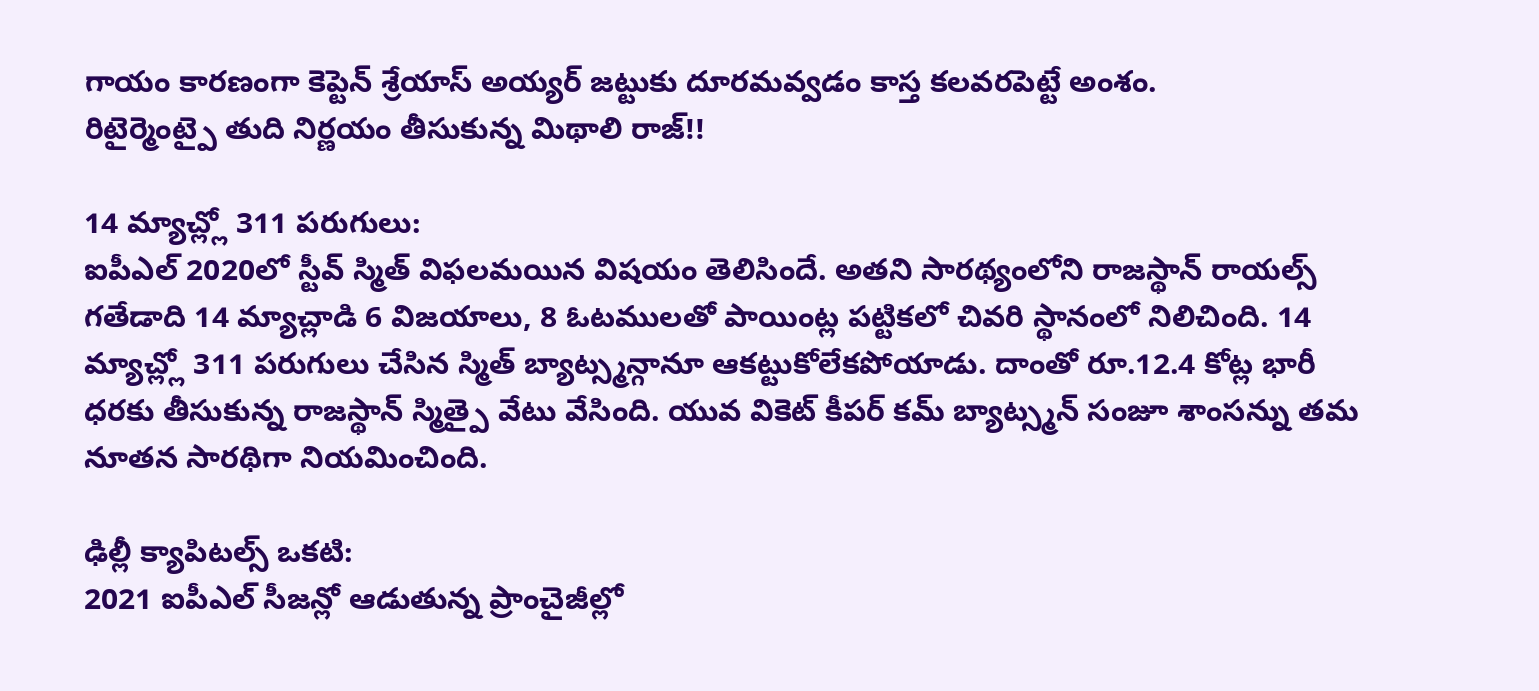గాయం కారణంగా కెప్టెన్ శ్రేయాస్ అయ్యర్ జట్టుకు దూరమవ్వడం కాస్త కలవరపెట్టే అంశం.
రిటైర్మెంట్పై తుది నిర్ణయం తీసుకున్న మిథాలి రాజ్!!

14 మ్యాచ్ల్లో 311 పరుగులు:
ఐపీఎల్ 2020లో స్టీవ్ స్మిత్ విఫలమయిన విషయం తెలిసిందే. అతని సారథ్యంలోని రాజస్థాన్ రాయల్స్ గతేడాది 14 మ్యాచ్లాడి 6 విజయాలు, 8 ఓటములతో పాయింట్ల పట్టికలో చివరి స్థానంలో నిలిచింది. 14 మ్యాచ్ల్లో 311 పరుగులు చేసిన స్మిత్ బ్యాట్స్మన్గానూ ఆకట్టుకోలేకపోయాడు. దాంతో రూ.12.4 కోట్ల భారీ ధరకు తీసుకున్న రాజస్థాన్ స్మిత్పై వేటు వేసింది. యువ వికెట్ కీపర్ కమ్ బ్యాట్స్మన్ సంజూ శాంసన్ను తమ నూతన సారథిగా నియమించింది.

ఢిల్లీ క్యాపిటల్స్ ఒకటి:
2021 ఐపీఎల్ సీజన్లో ఆడుతున్న ప్రాంచైజీల్లో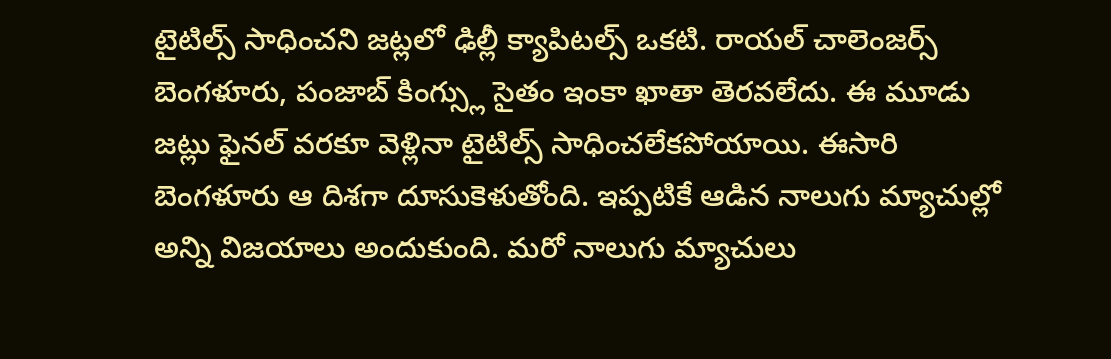టైటిల్స్ సాధించని జట్లలో ఢిల్లీ క్యాపిటల్స్ ఒకటి. రాయల్ చాలెంజర్స్ బెంగళూరు, పంజాబ్ కింగ్స్లు సైతం ఇంకా ఖాతా తెరవలేదు. ఈ మూడు జట్లు ఫైనల్ వరకూ వెళ్లినా టైటిల్స్ సాధించలేకపోయాయి. ఈసారి బెంగళూరు ఆ దిశగా దూసుకెళుతోంది. ఇప్పటికే ఆడిన నాలుగు మ్యాచుల్లో అన్ని విజయాలు అందుకుంది. మరో నాలుగు మ్యాచులు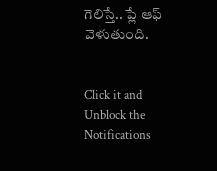గెలిస్తే.. ప్లే ఆఫ్ వెళుతుంది.


Click it and Unblock the Notifications